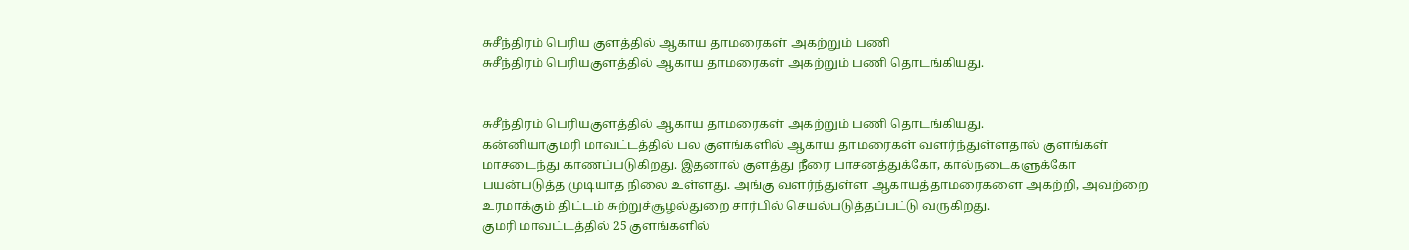சுசீந்திரம் பெரிய குளத்தில் ஆகாய தாமரைகள் அகற்றும் பணி
சுசீந்திரம் பெரியகுளத்தில் ஆகாய தாமரைகள் அகற்றும் பணி தொடங்கியது.


சுசீந்திரம் பெரியகுளத்தில் ஆகாய தாமரைகள் அகற்றும் பணி தொடங்கியது.
கன்னியாகுமரி மாவட்டத்தில் பல குளங்களில் ஆகாய தாமரைகள் வளர்ந்துள்ளதால் குளங்கள் மாசடைந்து காணப்படுகிறது. இதனால் குளத்து நீரை பாசனத்துக்கோ, கால்நடைகளுக்கோ பயன்படுத்த முடியாத நிலை உள்ளது. அங்கு வளர்ந்துள்ள ஆகாயத்தாமரைகளை அகற்றி, அவற்றை உரமாக்கும் திட்டம் சுற்றுச்சூழல்துறை சார்பில் செயல்படுத்தப்பட்டு வருகிறது.
குமரி மாவட்டத்தில் 25 குளங்களில்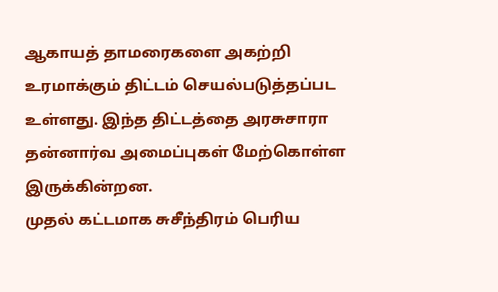ஆகாயத் தாமரைகளை அகற்றி உரமாக்கும் திட்டம் செயல்படுத்தப்பட உள்ளது. இந்த திட்டத்தை அரசுசாரா தன்னார்வ அமைப்புகள் மேற்கொள்ள இருக்கின்றன.
முதல் கட்டமாக சுசீந்திரம் பெரிய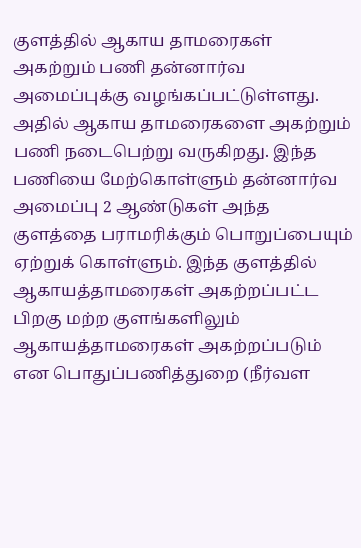குளத்தில் ஆகாய தாமரைகள் அகற்றும் பணி தன்னார்வ அமைப்புக்கு வழங்கப்பட்டுள்ளது. அதில் ஆகாய தாமரைகளை அகற்றும் பணி நடைபெற்று வருகிறது. இந்த பணியை மேற்கொள்ளும் தன்னார்வ அமைப்பு 2 ஆண்டுகள் அந்த குளத்தை பராமரிக்கும் பொறுப்பையும் ஏற்றுக் கொள்ளும். இந்த குளத்தில்
ஆகாயத்தாமரைகள் அகற்றப்பட்ட பிறகு மற்ற குளங்களிலும் ஆகாயத்தாமரைகள் அகற்றப்படும் என பொதுப்பணித்துறை (நீர்வள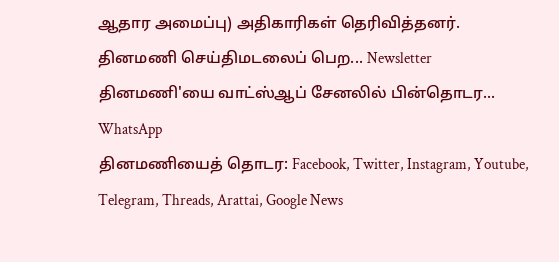ஆதார அமைப்பு) அதிகாரிகள் தெரிவித்தனர்.
தினமணி செய்திமடலைப் பெற... Newsletter
தினமணி'யை வாட்ஸ்ஆப் சேனலில் பின்தொடர... WhatsApp
தினமணியைத் தொடர: Facebook, Twitter, Instagram, Youtube, Telegram, Threads, Arattai, Google News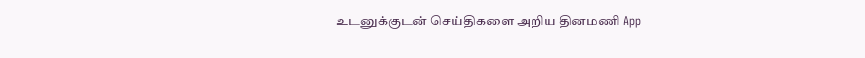உடனுக்குடன் செய்திகளை அறிய தினமணி App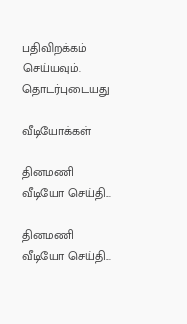பதிவிறக்கம் செய்யவும்.
தொடர்புடையது

வீடியோக்கள்

தினமணி வீடியோ செய்தி...

தினமணி வீடியோ செய்தி...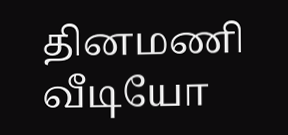தினமணி வீடியோ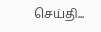செய்தி...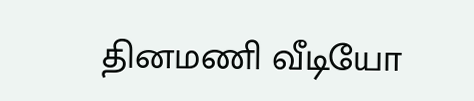தினமணி வீடியோ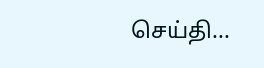செய்தி...